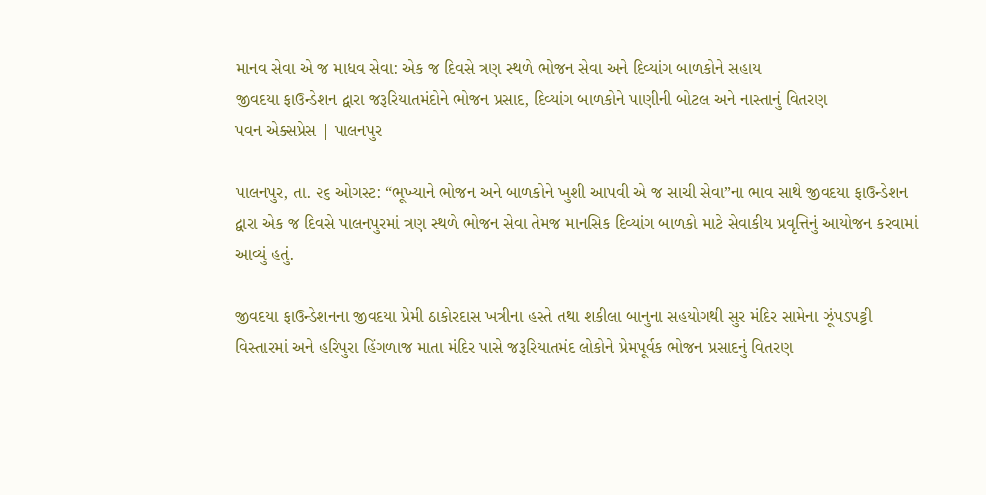માનવ સેવા એ જ માધવ સેવા: એક જ દિવસે ત્રણ સ્થળે ભોજન સેવા અને દિવ્યાંગ બાળકોને સહાય
જીવદયા ફાઉન્ડેશન દ્વારા જરૂરિયાતમંદોને ભોજન પ્રસાદ, દિવ્યાંગ બાળકોને પાણીની બોટલ અને નાસ્તાનું વિતરણ
પવન એક્સપ્રેસ | પાલનપુર

પાલનપુર, તા. ૨૬ ઓગસ્ટ: “ભૂખ્યાને ભોજન અને બાળકોને ખુશી આપવી એ જ સાચી સેવા”ના ભાવ સાથે જીવદયા ફાઉન્ડેશન દ્વારા એક જ દિવસે પાલનપુરમાં ત્રણ સ્થળે ભોજન સેવા તેમજ માનસિક દિવ્યાંગ બાળકો માટે સેવાકીય પ્રવૃત્તિનું આયોજન કરવામાં આવ્યું હતું.

જીવદયા ફાઉન્ડેશનના જીવદયા પ્રેમી ઠાકોરદાસ ખત્રીના હસ્તે તથા શકીલા બાનુના સહયોગથી સુર મંદિર સામેના ઝૂંપડપટ્ટી વિસ્તારમાં અને હરિપુરા હિંગળાજ માતા મંદિર પાસે જરૂરિયાતમંદ લોકોને પ્રેમપૂર્વક ભોજન પ્રસાદનું વિતરણ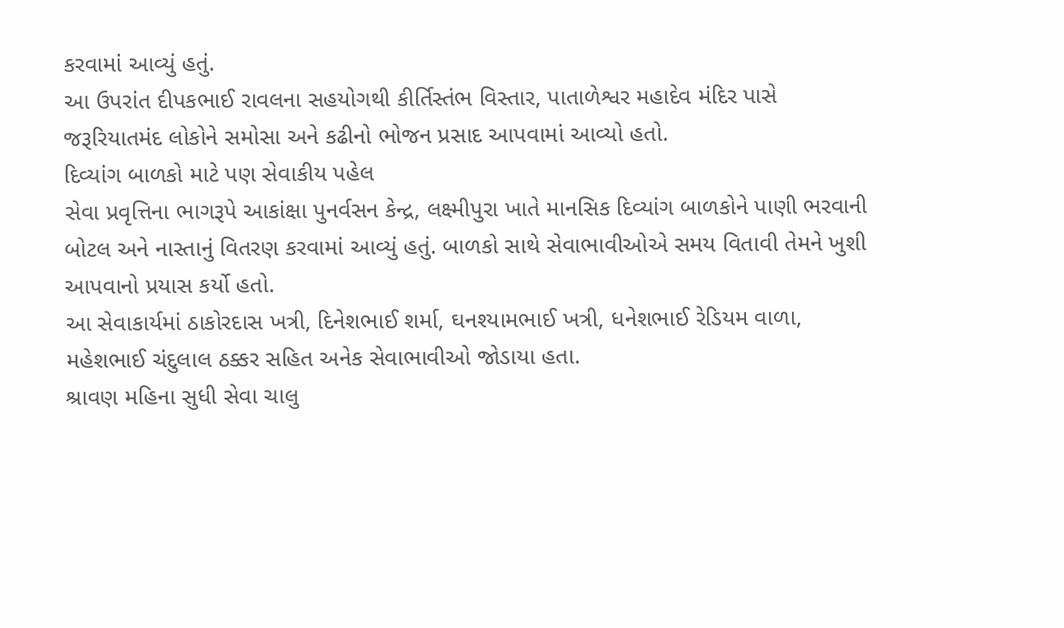કરવામાં આવ્યું હતું.
આ ઉપરાંત દીપકભાઈ રાવલના સહયોગથી કીર્તિસ્તંભ વિસ્તાર, પાતાળેશ્વર મહાદેવ મંદિર પાસે જરૂરિયાતમંદ લોકોને સમોસા અને કઢીનો ભોજન પ્રસાદ આપવામાં આવ્યો હતો.
દિવ્યાંગ બાળકો માટે પણ સેવાકીય પહેલ
સેવા પ્રવૃત્તિના ભાગરૂપે આકાંક્ષા પુનર્વસન કેન્દ્ર, લક્ષ્મીપુરા ખાતે માનસિક દિવ્યાંગ બાળકોને પાણી ભરવાની બોટલ અને નાસ્તાનું વિતરણ કરવામાં આવ્યું હતું. બાળકો સાથે સેવાભાવીઓએ સમય વિતાવી તેમને ખુશી આપવાનો પ્રયાસ કર્યો હતો.
આ સેવાકાર્યમાં ઠાકોરદાસ ખત્રી, દિનેશભાઈ શર્મા, ઘનશ્યામભાઈ ખત્રી, ધનેશભાઈ રેડિયમ વાળા, મહેશભાઈ ચંદુલાલ ઠક્કર સહિત અનેક સેવાભાવીઓ જોડાયા હતા.
શ્રાવણ મહિના સુધી સેવા ચાલુ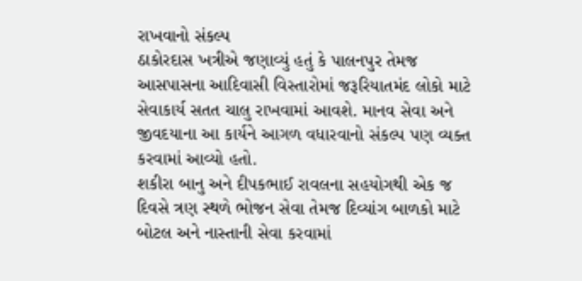રાખવાનો સંકલ્પ
ઠાકોરદાસ ખત્રીએ જણાવ્યું હતું કે પાલનપુર તેમજ આસપાસના આદિવાસી વિસ્તારોમાં જરૂરિયાતમંદ લોકો માટે સેવાકાર્ય સતત ચાલુ રાખવામાં આવશે. માનવ સેવા અને જીવદયાના આ કાર્યને આગળ વધારવાનો સંકલ્પ પણ વ્યક્ત કરવામાં આવ્યો હતો.
શકીરા બાનુ અને દીપકભાઈ રાવલના સહયોગથી એક જ દિવસે ત્રણ સ્થળે ભોજન સેવા તેમજ દિવ્યાંગ બાળકો માટે બોટલ અને નાસ્તાની સેવા કરવામાં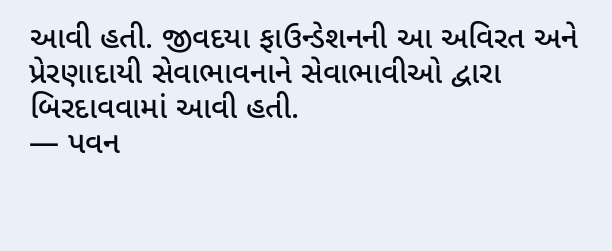આવી હતી. જીવદયા ફાઉન્ડેશનની આ અવિરત અને પ્રેરણાદાયી સેવાભાવનાને સેવાભાવીઓ દ્વારા બિરદાવવામાં આવી હતી.
— પવન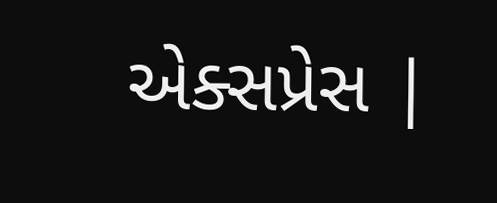એક્સપ્રેસ |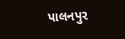પાલનપુર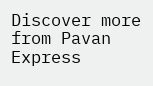Discover more from Pavan Express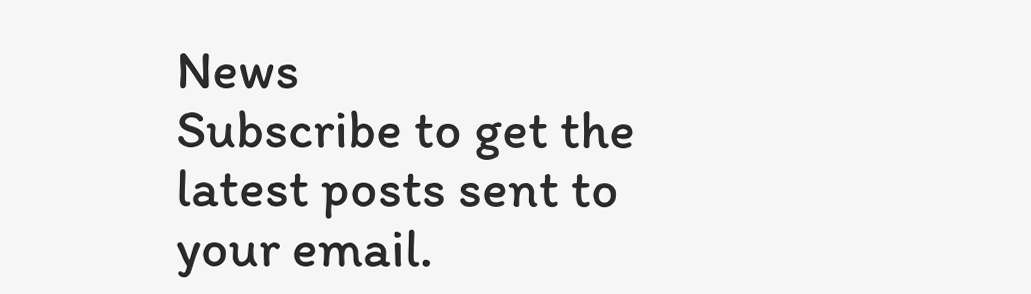News
Subscribe to get the latest posts sent to your email.